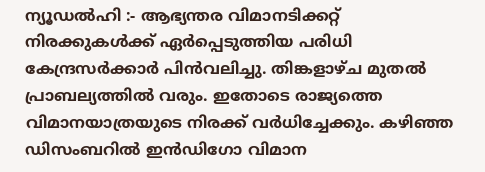ന്യൂഡൽഹി :- ആഭ്യന്തര വിമാനടിക്കറ്റ് നിരക്കുകൾക്ക് ഏർപ്പെടുത്തിയ പരിധി കേന്ദ്രസർക്കാർ പിൻവലിച്ചു. തിങ്കളാഴ്ച മുതൽ പ്രാബല്യത്തിൽ വരും. ഇതോടെ രാജ്യത്തെ വിമാനയാത്രയുടെ നിരക്ക് വർധിച്ചേക്കും. കഴിഞ്ഞ ഡിസംബറിൽ ഇൻഡിഗോ വിമാന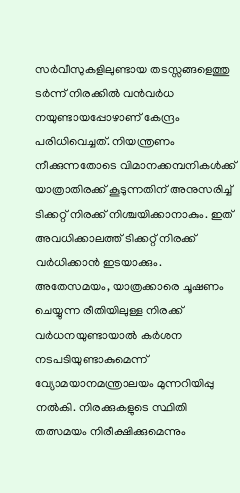സർവീസുകളിലുണ്ടായ തടസ്സങ്ങളെത്തു ടർന്ന് നിരക്കിൽ വൻവർധ നയുണ്ടായപ്പോഴാണ് കേന്ദ്രം പരിധിവെച്ചത്. നിയന്ത്രണം നീക്കുന്നതോടെ വിമാനക്കമ്പനികൾക്ക് യാത്രാതിരക്ക് കൂടുന്നതിന് അനുസരിച്ച് ടിക്കറ്റ് നിരക്ക് നിശ്ചയിക്കാനാകും. ഇത് അവധിക്കാലത്ത് ടിക്കറ്റ് നിരക്ക് വർധിക്കാൻ ഇടയാക്കും.
അതേസമയം, യാത്രക്കാരെ ചൂഷണം ചെയ്യുന്ന രീതിയിലുള്ള നിരക്ക് വർധനയുണ്ടായാൽ കർശന നടപടിയുണ്ടാകുമെന്ന് വ്യോമയാനമന്ത്രാലയം മുന്നറിയിപ്പു നൽകി. നിരക്കുകളുടെ സ്ഥിതി തത്സമയം നിരീക്ഷിക്കുമെന്നും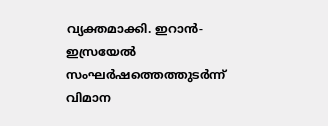വ്യക്തമാക്കി. ഇറാൻ-ഇസ്രയേൽ സംഘർഷത്തെത്തുടർന്ന് വിമാന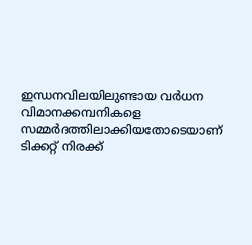ഇന്ധനവിലയിലുണ്ടായ വർധന വിമാനക്കമ്പനികളെ സമ്മർദത്തിലാക്കിയതോടെയാണ് ടിക്കറ്റ് നിരക്ക്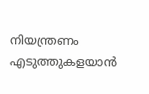നിയന്ത്രണം എടുത്തുകളയാൻ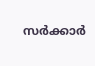സർക്കാർ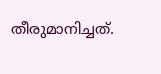തീരുമാനിച്ചത്.